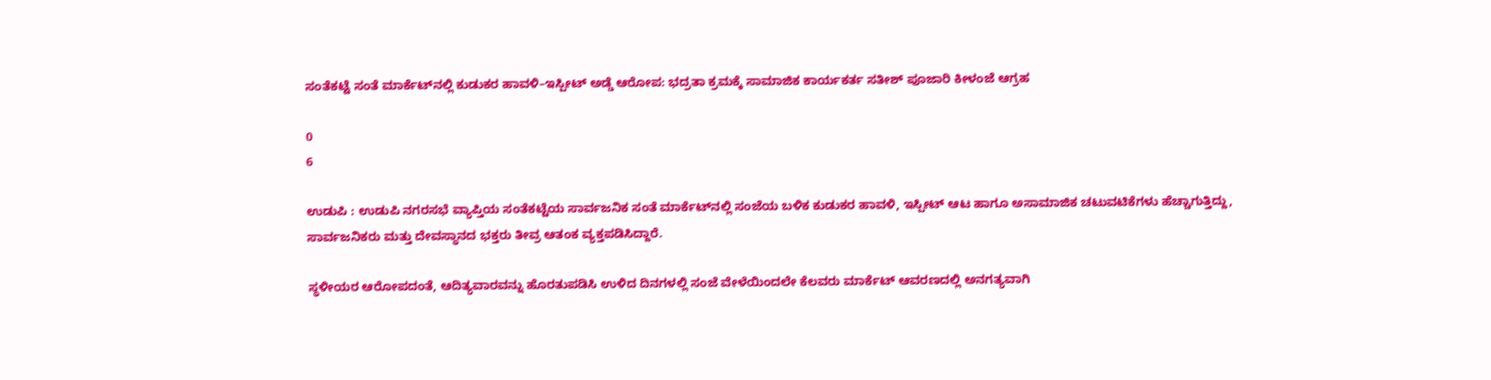ಸಂತೆಕಟ್ಟೆ ಸಂತೆ ಮಾರ್ಕೆಟ್‌ನಲ್ಲಿ ಕುಡುಕರ ಹಾವಳಿ–ಇಸ್ಪೀಟ್ ಅಡ್ಡೆ ಆರೋಪ: ಭದ್ರತಾ ಕ್ರಮಕ್ಕೆ ಸಾಮಾಜಿಕ ಕಾರ್ಯಕರ್ತ ಸತೀಶ್ ಪೂಜಾರಿ ಕೀಳಂಜೆ ಆಗ್ರಹ

0
6

ಉಡುಪಿ : ಉಡುಪಿ ನಗರಸಭೆ ವ್ಯಾಪ್ತಿಯ ಸಂತೆಕಟ್ಟೆಯ ಸಾರ್ವಜನಿಕ ಸಂತೆ ಮಾರ್ಕೆಟ್‌ನಲ್ಲಿ ಸಂಜೆಯ ಬಳಿಕ ಕುಡುಕರ ಹಾವಳಿ, ಇಸ್ಪೀಟ್ ಆಟ ಹಾಗೂ ಅಸಾಮಾಜಿಕ ಚಟುವಟಿಕೆಗಳು ಹೆಚ್ಚಾಗುತ್ತಿದ್ದು, ಸಾರ್ವಜನಿಕರು ಮತ್ತು ದೇವಸ್ಥಾನದ ಭಕ್ತರು ತೀವ್ರ ಆತಂಕ ವ್ಯಕ್ತಪಡಿಸಿದ್ದಾರೆ.

ಸ್ಥಳೀಯರ ಆರೋಪದಂತೆ, ಆದಿತ್ಯವಾರವನ್ನು ಹೊರತುಪಡಿಸಿ ಉಳಿದ ದಿನಗಳಲ್ಲಿ ಸಂಜೆ ವೇಳೆಯಿಂದಲೇ ಕೆಲವರು ಮಾರ್ಕೆಟ್ ಆವರಣದಲ್ಲಿ ಅನಗತ್ಯವಾಗಿ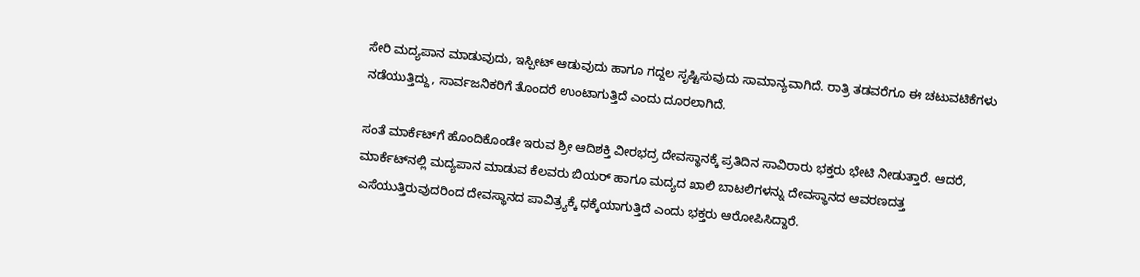ಸೇರಿ ಮದ್ಯಪಾನ ಮಾಡುವುದು, ಇಸ್ಪೀಟ್ ಆಡುವುದು ಹಾಗೂ ಗದ್ದಲ ಸೃಷ್ಟಿಸುವುದು ಸಾಮಾನ್ಯವಾಗಿದೆ. ರಾತ್ರಿ ತಡವರೆಗೂ ಈ ಚಟುವಟಿಕೆಗಳು ನಡೆಯುತ್ತಿದ್ದು, ಸಾರ್ವಜನಿಕರಿಗೆ ತೊಂದರೆ ಉಂಟಾಗುತ್ತಿದೆ ಎಂದು ದೂರಲಾಗಿದೆ.

ಸಂತೆ ಮಾರ್ಕೆಟ್‌ಗೆ ಹೊಂದಿಕೊಂಡೇ ಇರುವ ಶ್ರೀ ಆದಿಶಕ್ತಿ ವೀರಭದ್ರ ದೇವಸ್ಥಾನಕ್ಕೆ ಪ್ರತಿದಿನ ಸಾವಿರಾರು ಭಕ್ತರು ಭೇಟಿ ನೀಡುತ್ತಾರೆ. ಆದರೆ, ಮಾರ್ಕೆಟ್‌ನಲ್ಲಿ ಮದ್ಯಪಾನ ಮಾಡುವ ಕೆಲವರು ಬಿಯರ್ ಹಾಗೂ ಮದ್ಯದ ಖಾಲಿ ಬಾಟಲಿಗಳನ್ನು ದೇವಸ್ಥಾನದ ಆವರಣದತ್ತ ಎಸೆಯುತ್ತಿರುವುದರಿಂದ ದೇವಸ್ಥಾನದ ಪಾವಿತ್ರ್ಯಕ್ಕೆ ಧಕ್ಕೆಯಾಗುತ್ತಿದೆ ಎಂದು ಭಕ್ತರು ಆರೋಪಿಸಿದ್ದಾರೆ.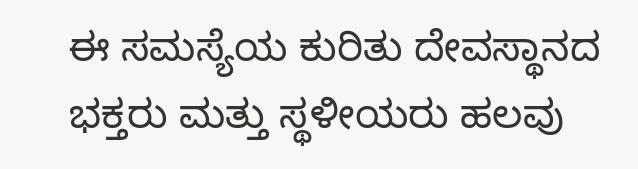ಈ ಸಮಸ್ಯೆಯ ಕುರಿತು ದೇವಸ್ಥಾನದ ಭಕ್ತರು ಮತ್ತು ಸ್ಥಳೀಯರು ಹಲವು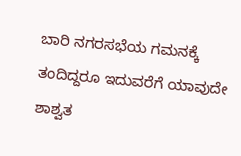ಬಾರಿ ನಗರಸಭೆಯ ಗಮನಕ್ಕೆ ತಂದಿದ್ದರೂ ಇದುವರೆಗೆ ಯಾವುದೇ ಶಾಶ್ವತ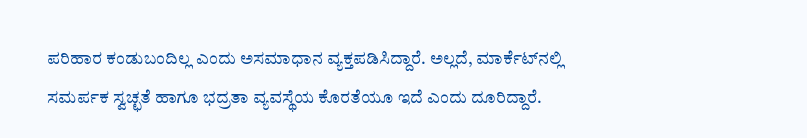ಪರಿಹಾರ ಕಂಡುಬಂದಿಲ್ಲ ಎಂದು ಅಸಮಾಧಾನ ವ್ಯಕ್ತಪಡಿಸಿದ್ದಾರೆ. ಅಲ್ಲದೆ, ಮಾರ್ಕೆಟ್‌ನಲ್ಲಿ ಸಮರ್ಪಕ ಸ್ವಚ್ಛತೆ ಹಾಗೂ ಭದ್ರತಾ ವ್ಯವಸ್ಥೆಯ ಕೊರತೆಯೂ ಇದೆ ಎಂದು ದೂರಿದ್ದಾರೆ.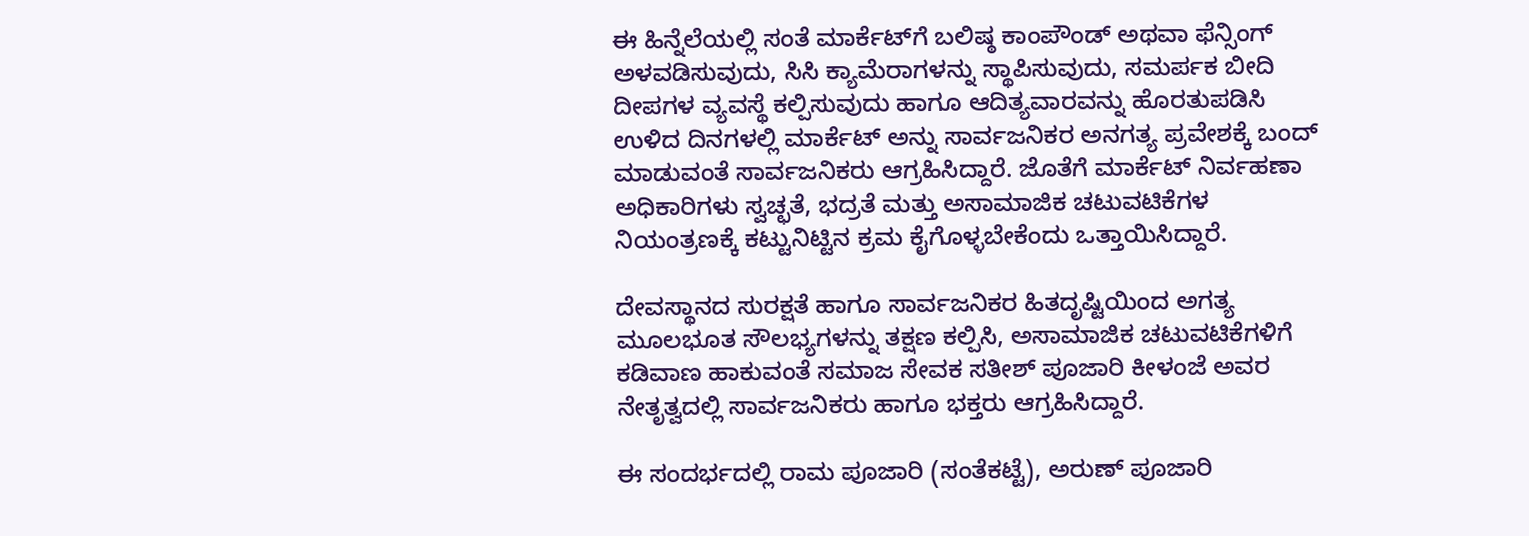ಈ ಹಿನ್ನೆಲೆಯಲ್ಲಿ ಸಂತೆ ಮಾರ್ಕೆಟ್‌ಗೆ ಬಲಿಷ್ಠ ಕಾಂಪೌಂಡ್ ಅಥವಾ ಫೆನ್ಸಿಂಗ್ ಅಳವಡಿಸುವುದು, ಸಿಸಿ ಕ್ಯಾಮೆರಾಗಳನ್ನು ಸ್ಥಾಪಿಸುವುದು, ಸಮರ್ಪಕ ಬೀದಿ ದೀಪಗಳ ವ್ಯವಸ್ಥೆ ಕಲ್ಪಿಸುವುದು ಹಾಗೂ ಆದಿತ್ಯವಾರವನ್ನು ಹೊರತುಪಡಿಸಿ ಉಳಿದ ದಿನಗಳಲ್ಲಿ ಮಾರ್ಕೆಟ್ ಅನ್ನು ಸಾರ್ವಜನಿಕರ ಅನಗತ್ಯ ಪ್ರವೇಶಕ್ಕೆ ಬಂದ್ ಮಾಡುವಂತೆ ಸಾರ್ವಜನಿಕರು ಆಗ್ರಹಿಸಿದ್ದಾರೆ. ಜೊತೆಗೆ ಮಾರ್ಕೆಟ್ ನಿರ್ವಹಣಾ ಅಧಿಕಾರಿಗಳು ಸ್ವಚ್ಛತೆ, ಭದ್ರತೆ ಮತ್ತು ಅಸಾಮಾಜಿಕ ಚಟುವಟಿಕೆಗಳ ನಿಯಂತ್ರಣಕ್ಕೆ ಕಟ್ಟುನಿಟ್ಟಿನ ಕ್ರಮ ಕೈಗೊಳ್ಳಬೇಕೆಂದು ಒತ್ತಾಯಿಸಿದ್ದಾರೆ.

ದೇವಸ್ಥಾನದ ಸುರಕ್ಷತೆ ಹಾಗೂ ಸಾರ್ವಜನಿಕರ ಹಿತದೃಷ್ಟಿಯಿಂದ ಅಗತ್ಯ ಮೂಲಭೂತ ಸೌಲಭ್ಯಗಳನ್ನು ತಕ್ಷಣ ಕಲ್ಪಿಸಿ, ಅಸಾಮಾಜಿಕ ಚಟುವಟಿಕೆಗಳಿಗೆ ಕಡಿವಾಣ ಹಾಕುವಂತೆ ಸಮಾಜ ಸೇವಕ ಸತೀಶ್ ಪೂಜಾರಿ ಕೀಳಂಜೆ ಅವರ ನೇತೃತ್ವದಲ್ಲಿ ಸಾರ್ವಜನಿಕರು ಹಾಗೂ ಭಕ್ತರು ಆಗ್ರಹಿಸಿದ್ದಾರೆ.

ಈ ಸಂದರ್ಭದಲ್ಲಿ ರಾಮ ಪೂಜಾರಿ (ಸಂತೆಕಟ್ಟೆ), ಅರುಣ್ ಪೂಜಾರಿ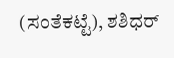(ಸಂತೆಕಟ್ಟೆ), ಶಶಿಧರ್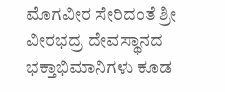ಮೊಗವೀರ ಸೇರಿದಂತೆ ಶ್ರೀ ವೀರಭದ್ರ ದೇವಸ್ಥಾನದ ಭಕ್ತಾಭಿಮಾನಿಗಳು ಕೂಡ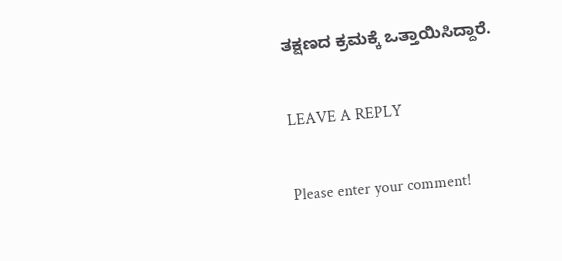ತಕ್ಷಣದ ಕ್ರಮಕ್ಕೆ ಒತ್ತಾಯಿಸಿದ್ದಾರೆ.

LEAVE A REPLY

Please enter your comment!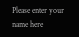Please enter your name here